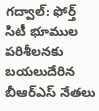గద్వాల్: ఫోర్త్ సిటీ భూముల పరిశీలనకు బయలుదేరిన బీఆర్ఎస్ నేతలు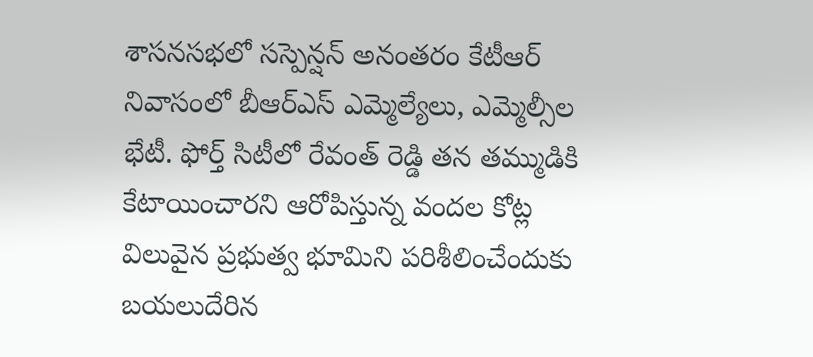శాసనసభలో సస్పెన్షన్ అనంతరం కేటీఆర్ నివాసంలో బీఆర్ఎస్ ఎమ్మెల్యేలు, ఎమ్మెల్సీల భేటీ. ఫోర్త్ సిటీలో రేవంత్ రెడ్డి తన తమ్ముడికి కేటాయించారని ఆరోపిస్తున్న వందల కోట్ల విలువైన ప్రభుత్వ భూమిని పరిశీలించేందుకు బయలుదేరిన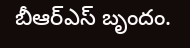బీఆర్ఎస్ బృందం.